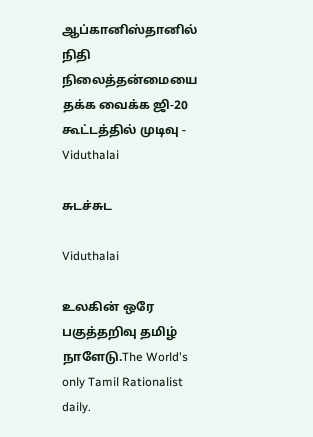ஆப்கானிஸ்தானில் நிதி நிலைத்தன்மையை தக்க வைக்க ஜி-20 கூட்டத்தில் முடிவு - Viduthalai

சுடச்சுட

Viduthalai

உலகின் ஒரே பகுத்தறிவு தமிழ் நாளேடு.The World's only Tamil Rationalist daily.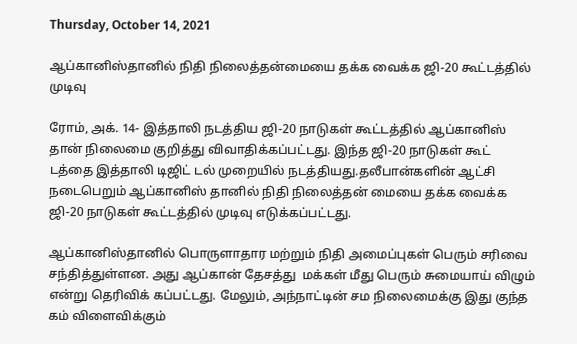Thursday, October 14, 2021

ஆப்கானிஸ்தானில் நிதி நிலைத்தன்மையை தக்க வைக்க ஜி-20 கூட்டத்தில் முடிவு

ரோம், அக். 14- இத்தாலி நடத்திய ஜி-20 நாடுகள் கூட்டத்தில் ஆப்கானிஸ் தான் நிலைமை குறித்து விவாதிக்கப்பட்டது. இந்த ஜி-20 நாடுகள் கூட் டத்தை இத்தாலி டிஜிட் டல் முறையில் நடத்தியது.தலீபான்களின் ஆட்சி நடைபெறும் ஆப்கானிஸ் தானில் நிதி நிலைத்தன் மையை தக்க வைக்க ஜி-20 நாடுகள் கூட்டத்தில் முடிவு எடுக்கப்பட்டது.

ஆப்கானிஸ்தானில் பொருளாதார மற்றும் நிதி அமைப்புகள் பெரும் சரிவை சந்தித்துள்ளன. அது ஆப்கான் தேசத்து  மக்கள் மீது பெரும் சுமையாய் விழும் என்று தெரிவிக் கப்பட்டது. மேலும், அந்நாட்டின் சம நிலைமைக்கு இது குந்த கம் விளைவிக்கும்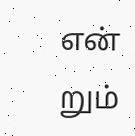என் றும்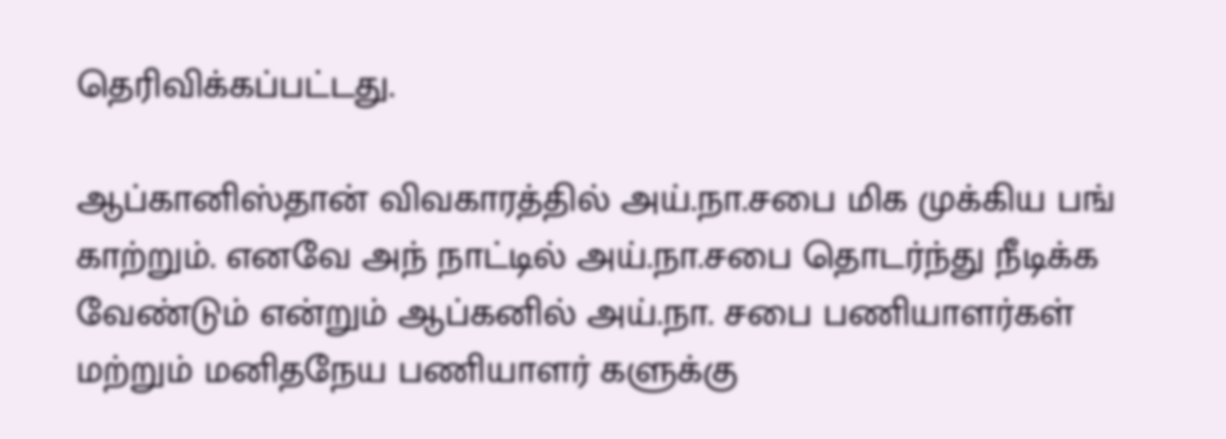தெரிவிக்கப்பட்டது.

ஆப்கானிஸ்தான் விவகாரத்தில் அய்.நா.சபை மிக முக்கிய பங் காற்றும். எனவே அந் நாட்டில் அய்.நா.சபை தொடர்ந்து நீடிக்க வேண்டும் என்றும் ஆப்கனில் அய்.நா. சபை பணியாளர்கள் மற்றும் மனிதநேய பணியாளர் களுக்கு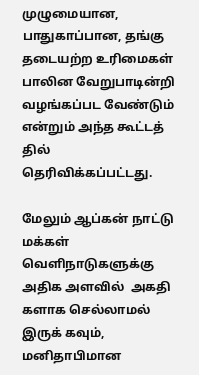முழுமையான, பாதுகாப்பான, தங்கு தடையற்ற உரிமைகள் பாலின வேறுபாடின்றி   வழங்கப்பட வேண்டும் என்றும் அந்த கூட்டத் தில் தெரிவிக்கப்பட்டது.

மேலும் ஆப்கன் நாட்டு மக்கள் வெளிநாடுகளுக்கு அதிக அளவில்  அகதி களாக செல்லாமல் இருக் கவும், மனிதாபிமான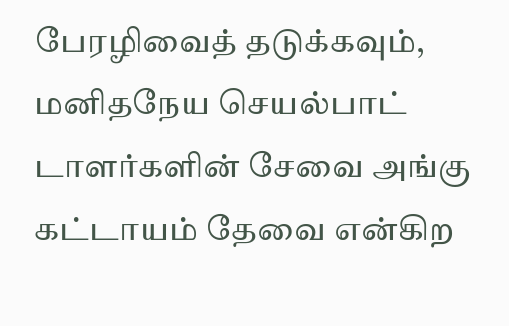பேரழிவைத் தடுக்கவும், மனிதநேய செயல்பாட் டாளர்களின் சேவை அங்கு கட்டாயம் தேவை என்கிற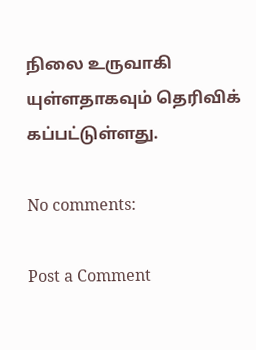நிலை உருவாகி யுள்ளதாகவும் தெரிவிக் கப்பட்டுள்ளது.

No comments:

Post a Comment